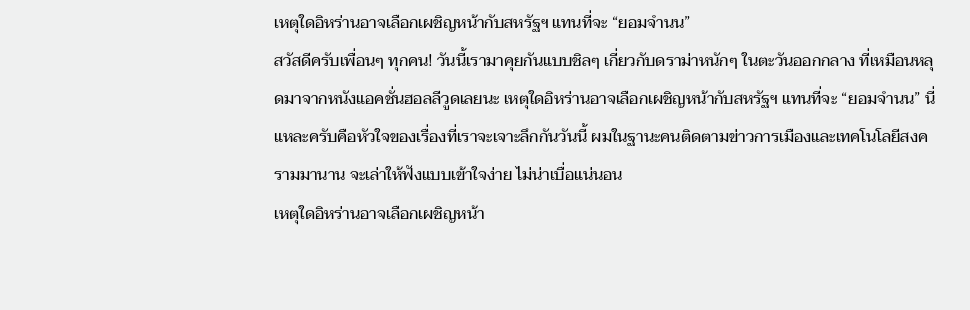เหตุใดอิหร่านอาจเลือกเผชิญหน้ากับสหรัฐฯ แทนที่จะ “ยอมจำนน”
สวัสดีครับเพื่อนๆ ทุกคน! วันนี้เรามาคุยกันแบบชิลๆ เกี่ยวกับดราม่าหนักๆ ในตะวันออกกลาง ที่เหมือนหลุดมาจากหนังแอคชั่นฮอลลีวูดเลยนะ เหตุใดอิหร่านอาจเลือกเผชิญหน้ากับสหรัฐฯ แทนที่จะ “ยอมจำนน” นี่แหละครับคือหัวใจของเรื่องที่เราจะเจาะลึกกันวันนี้ ผมในฐานะคนติดตามข่าวการเมืองและเทคโนโลยีสงครามมานาน จะเล่าให้ฟังแบบเข้าใจง่าย ไม่น่าเบื่อแน่นอน
เหตุใดอิหร่านอาจเลือกเผชิญหน้า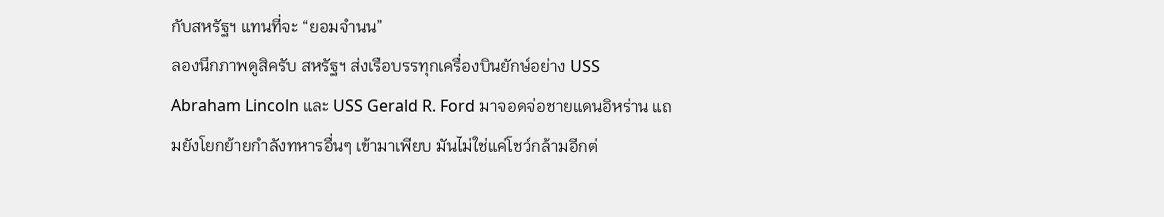กับสหรัฐฯ แทนที่จะ “ยอมจำนน”
ลองนึกภาพดูสิครับ สหรัฐฯ ส่งเรือบรรทุกเครื่องบินยักษ์อย่าง USS Abraham Lincoln และ USS Gerald R. Ford มาจอดจ่อชายแดนอิหร่าน แถมยังโยกย้ายกำลังทหารอื่นๆ เข้ามาเพียบ มันไม่ใช่แค่โชว์กล้ามอีกต่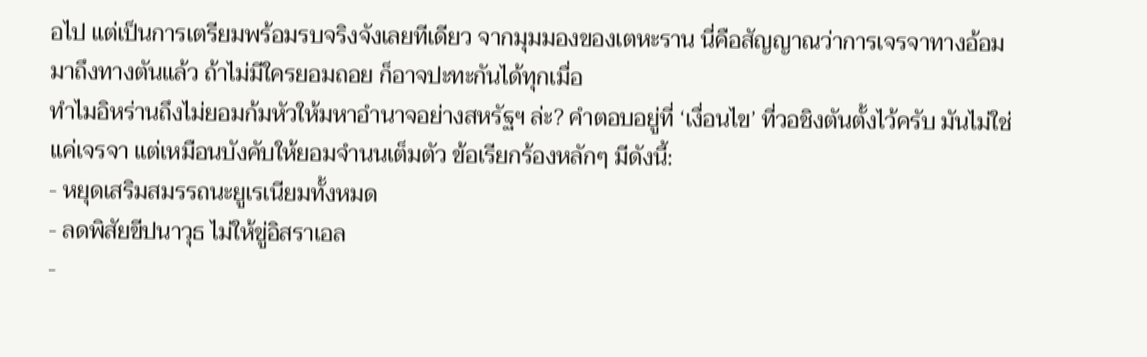อไป แต่เป็นการเตรียมพร้อมรบจริงจังเลยทีเดียว จากมุมมองของเตหะราน นี่คือสัญญาณว่าการเจรจาทางอ้อมมาถึงทางตันแล้ว ถ้าไม่มีใครยอมถอย ก็อาจปะทะกันได้ทุกเมื่อ
ทำไมอิหร่านถึงไม่ยอมก้มหัวให้มหาอำนาจอย่างสหรัฐฯ ล่ะ? คำตอบอยู่ที่ ‘เงื่อนไข’ ที่วอชิงตันตั้งไว้ครับ มันไม่ใช่แค่เจรจา แต่เหมือนบังคับให้ยอมจำนนเต็มตัว ข้อเรียกร้องหลักๆ มีดังนี้:
- หยุดเสริมสมรรถนะยูเรเนียมทั้งหมด
- ลดพิสัยขีปนาวุธ ไม่ให้ขู่อิสราเอล
-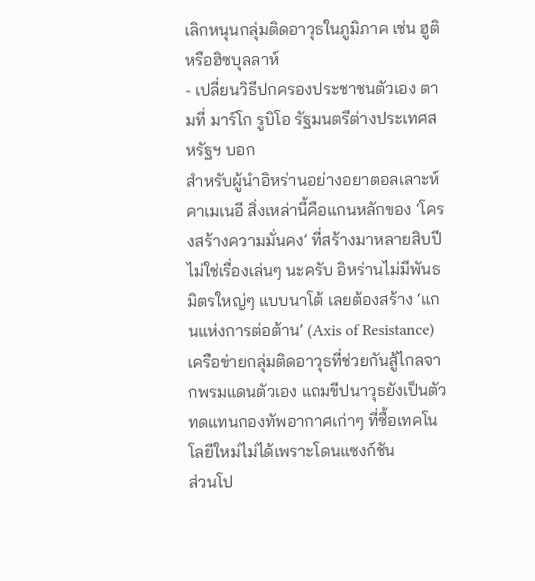เลิกหนุนกลุ่มติดอาวุธในภูมิภาค เช่น ฮูติหรือฮิซบุลลาห์
- เปลี่ยนวิธีปกครองประชาชนตัวเอง ตามที่ มาร์โก รูบิโอ รัฐมนตรีต่างประเทศสหรัฐฯ บอก
สำหรับผู้นำอิหร่านอย่างอยาตอลเลาะห์ คาเมเนอี สิ่งเหล่านี้คือแกนหลักของ ‘โครงสร้างความมั่นคง’ ที่สร้างมาหลายสิบปี ไม่ใช่เรื่องเล่นๆ นะครับ อิหร่านไม่มีพันธมิตรใหญ่ๆ แบบนาโต้ เลยต้องสร้าง ‘แกนแห่งการต่อต้าน’ (Axis of Resistance) เครือข่ายกลุ่มติดอาวุธที่ช่วยกันสู้ไกลจากพรมแดนตัวเอง แถมขีปนาวุธยังเป็นตัวทดแทนกองทัพอากาศเก่าๆ ที่ซื้อเทคโนโลยีใหม่ไม่ได้เพราะโดนแซงก์ชัน
ส่วนโป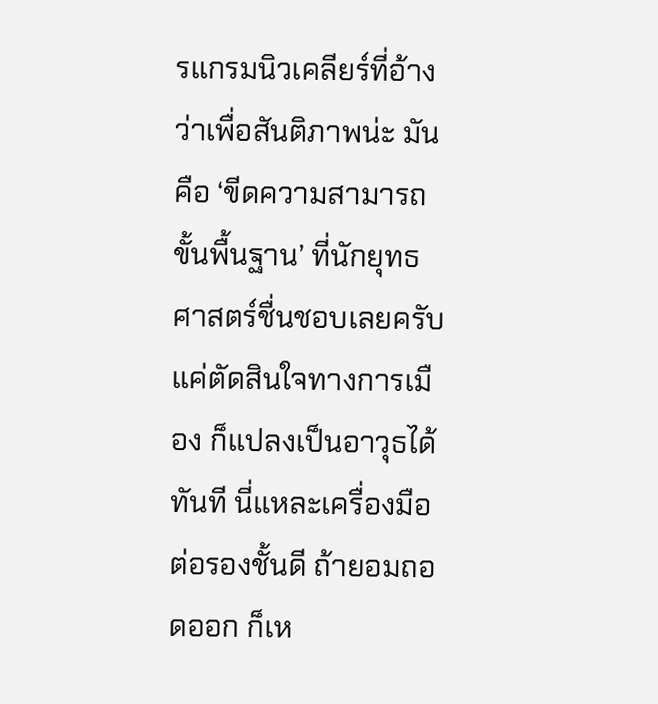รแกรมนิวเคลียร์ที่อ้างว่าเพื่อสันติภาพน่ะ มันคือ ‘ขีดความสามารถขั้นพื้นฐาน’ ที่นักยุทธศาสตร์ชื่นชอบเลยครับ แค่ตัดสินใจทางการเมือง ก็แปลงเป็นอาวุธได้ทันที นี่แหละเครื่องมือต่อรองชั้นดี ถ้ายอมถอดออก ก็เห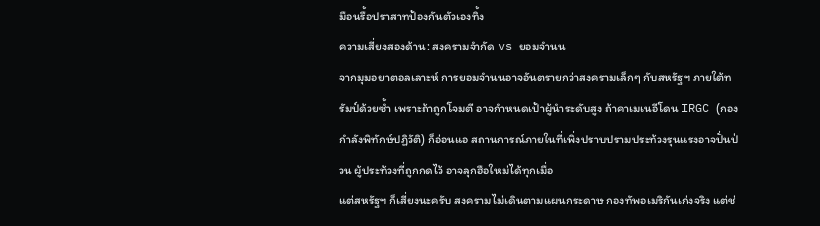มือนรื้อปราสาทป้องกันตัวเองทิ้ง
ความเสี่ยงสองด้าน: สงครามจำกัด vs ยอมจำนน
จากมุมอยาตอลเลาะห์ การยอมจำนนอาจอันตรายกว่าสงครามเล็กๆ กับสหรัฐฯ ภายใต้ทรัมป์ด้วยซ้ำ เพราะถ้าถูกโจมตี อาจกำหนดเป้าผู้นำระดับสูง ถ้าคาเมเนอีโดน IRGC (กองกำลังพิทักษ์ปฏิวัติ) ก็อ่อนแอ สถานการณ์ภายในที่เพิ่งปราบปรามประท้วงรุนแรงอาจปั่นป่วน ผู้ประท้วงที่ถูกกดไว้ อาจลุกฮือใหม่ได้ทุกเมื่อ
แต่สหรัฐฯ ก็เสี่ยงนะครับ สงครามไม่เดินตามแผนกระดาษ กองทัพอเมริกันเก่งจริง แต่ช่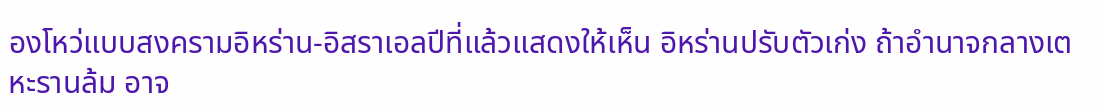องโหว่แบบสงครามอิหร่าน-อิสราเอลปีที่แล้วแสดงให้เห็น อิหร่านปรับตัวเก่ง ถ้าอำนาจกลางเตหะรานล้ม อาจ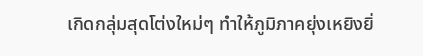เกิดกลุ่มสุดโต่งใหม่ๆ ทำให้ภูมิภาคยุ่งเหยิงยิ่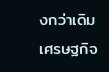งกว่าเดิม เศรษฐกิจ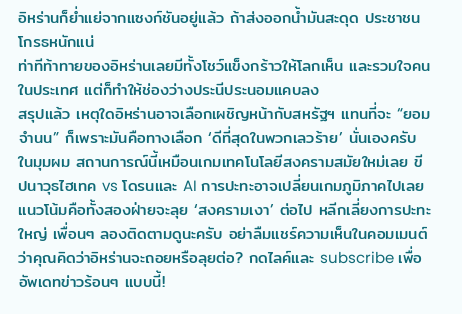อิหร่านก็ย่ำแย่จากแซงก์ชันอยู่แล้ว ถ้าส่งออกน้ำมันสะดุด ประชาชนโกรธหนักแน่
ท่าทีท้าทายของอิหร่านเลยมีทั้งโชว์แข็งกร้าวให้โลกเห็น และรวมใจคนในประเทศ แต่ก็ทำให้ช่องว่างประนีประนอมแคบลง
สรุปแล้ว เหตุใดอิหร่านอาจเลือกเผชิญหน้ากับสหรัฐฯ แทนที่จะ “ยอมจำนน” ก็เพราะมันคือทางเลือก ‘ดีที่สุดในพวกเลวร้าย’ นั่นเองครับ
ในมุมผม สถานการณ์นี้เหมือนเกมเทคโนโลยีสงครามสมัยใหม่เลย ขีปนาวุธไฮเทค vs โดรนและ AI การปะทะอาจเปลี่ยนเกมภูมิภาคไปเลย แนวโน้มคือทั้งสองฝ่ายจะลุย ‘สงครามเงา’ ต่อไป หลีกเลี่ยงการปะทะใหญ่ เพื่อนๆ ลองติดตามดูนะครับ อย่าลืมแชร์ความเห็นในคอมเมนต์ ว่าคุณคิดว่าอิหร่านจะถอยหรือลุยต่อ? กดไลค์และ subscribe เพื่ออัพเดทข่าวร้อนๆ แบบนี้!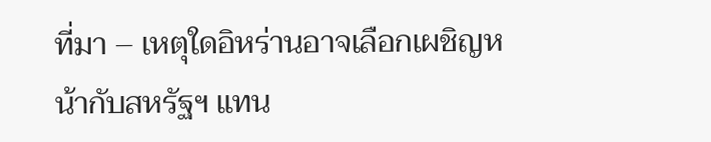ที่มา – เหตุใดอิหร่านอาจเลือกเผชิญหน้ากับสหรัฐฯ แทน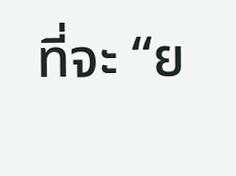ที่จะ “ย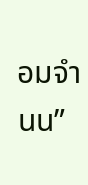อมจำนน”